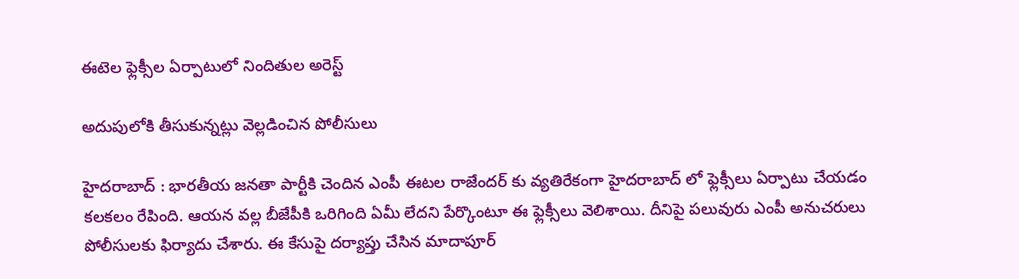ఈటెల‌ ఫ్లెక్సీల ఏర్పాటులో నిందితుల అరెస్ట్

అదుపులోకి తీసుకున్న‌ట్లు వెల్ల‌డించిన పోలీసులు

హైద‌రాబాద్ : భార‌తీయ జ‌న‌తా పార్టీకి చెందిన ఎంపీ ఈట‌ల రాజేంద‌ర్ కు వ్య‌తిరేకంగా హైద‌రాబాద్ లో ఫ్లెక్సీలు ఏర్పాటు చేయ‌డం క‌ల‌క‌లం రేపింది. ఆయ‌న వ‌ల్ల బీజేపీకి ఒరిగింది ఏమీ లేద‌ని పేర్కొంటూ ఈ ఫ్లెక్సీలు వెలిశాయి. దీనిపై ప‌లువురు ఎంపీ అనుచ‌రులు పోలీసుల‌కు ఫిర్యాదు చేశారు. ఈ కేసుపై ద‌ర్యాప్తు చేసిన మాదాపూర్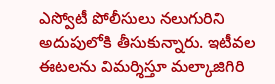ఎస్వోటీ పోలీసులు న‌లుగురిని అదుపులోకి తీసుకున్నారు. ఇటీవల ఈటలను విమర్శిస్తూ మల్కాజిగిరి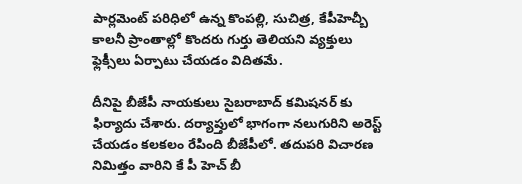పార్లమెంట్ పరిధిలో ఉన్న కొంపల్లి, సుచిత్ర, కేపీహెచ్బీ కాలనీ ప్రాంతాల్లో కొందరు గుర్తు తెలియని వ్యక్తులు ఫ్లెక్సీలు ఏర్పాటు చేయడం విదితమే.

దీనిపై బీజేపీ నాయకులు సైబరాబాద్ కమిషనర్ కు ఫిర్యాదు చేశారు. దర్యాప్తులో భాగంగా నలుగురిని అరెస్ట్ చేయ‌డం క‌ల‌క‌లం రేపింది బీజేపీలో. తదుపరి విచారణ నిమిత్తం వారిని కే పీ హెచ్ బీ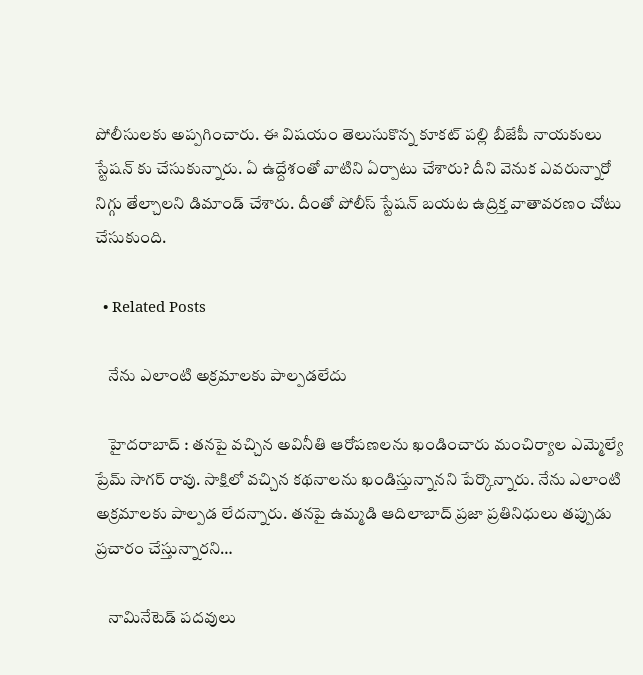పోలీసులకు అప్పగించారు. ఈ విషయం తెలుసుకొన్న కూకట్ పల్లి బీజేపీ నాయకులు స్టేషన్ కు చేసుకున్నారు. ఏ ఉద్దేశంతో వాటిని ఏర్పాటు చేశారు? దీని వెనుక ఎవరున్నారో నిగ్గు తేల్చాలని డిమాండ్ చేశారు. దీంతో పోలీస్ స్టేష‌న్ బ‌య‌ట ఉద్రిక్త వాతావ‌ర‌ణం చోటు చేసుకుంది.

  • Related Posts

    నేను ఎలాంటి అక్రమాలకు పాల్పడలేదు

    హైద‌రాబాద్ : తనపై వచ్చిన అవినీతి ఆరోపణలను ఖండించారు మంచిర్యాల ఎమ్మెల్యే ప్రేమ్ సాగర్ రావు. సాక్షిలో వచ్చిన కథనాలను ఖండిస్తున్నాన‌ని పేర్కొన్నారు. నేను ఎలాంటి అక్రమాలకు పాల్పడ లేద‌న్నారు. త‌నపై ఉమ్మడి ఆదిలాబాద్ ప్రజా ప్రతినిధులు తప్పుడు ప్రచారం చేస్తున్నారని…

    నామినేటెడ్ పదవులు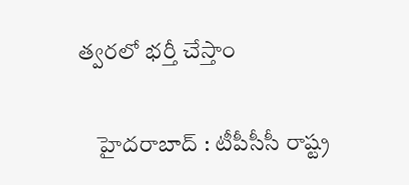త్వరలో భర్తీ చేస్తాం

    హైద‌రాబాద్ : టీపీసీసీ రాష్ట్ర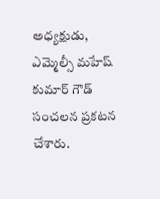అధ్య‌క్షుడు, ఎమ్మెల్సీ మ‌హేష్ కుమార్ గౌడ్ సంచ‌ల‌న ప్ర‌క‌ట‌న చేశారు.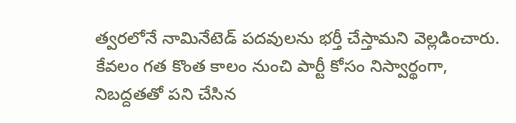త్వ‌ర‌లోనే నామినేటెడ్ ప‌ద‌వుల‌ను భ‌ర్తీ చేస్తామ‌ని వెల్ల‌డించారు. కేవ‌లం గ‌త కొంత కాలం నుంచి పార్టీ కోసం నిస్వార్థంగా, నిబ‌ద్ద‌త‌తో ప‌ని చేసిన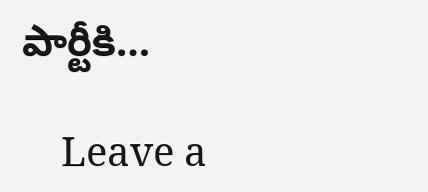పార్టీకి…

    Leave a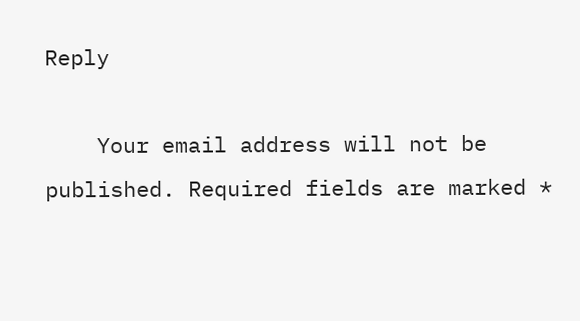Reply

    Your email address will not be published. Required fields are marked *